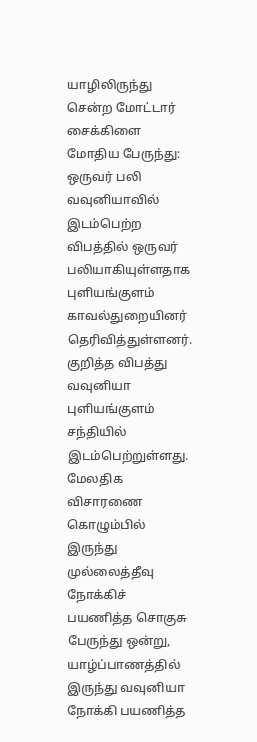யாழிலிருந்து சென்ற மோட்டார் சைக்கிளை மோதிய பேருந்து: ஒருவர் பலி
வவுனியாவில் இடம்பெற்ற விபத்தில் ஒருவர் பலியாகியுள்ளதாக புளியங்குளம் காவல்துறையினர் தெரிவித்துள்ளனர்.
குறித்த விபத்து வவுனியா புளியங்குளம் சந்தியில் இடம்பெற்றுள்ளது.
மேலதிக விசாரணை
கொழும்பில் இருந்து முல்லைத்தீவு நோக்கிச் பயணித்த சொகுசு பேருந்து ஒன்று, யாழ்ப்பாணத்தில் இருந்து வவுனியா நோக்கி பயணித்த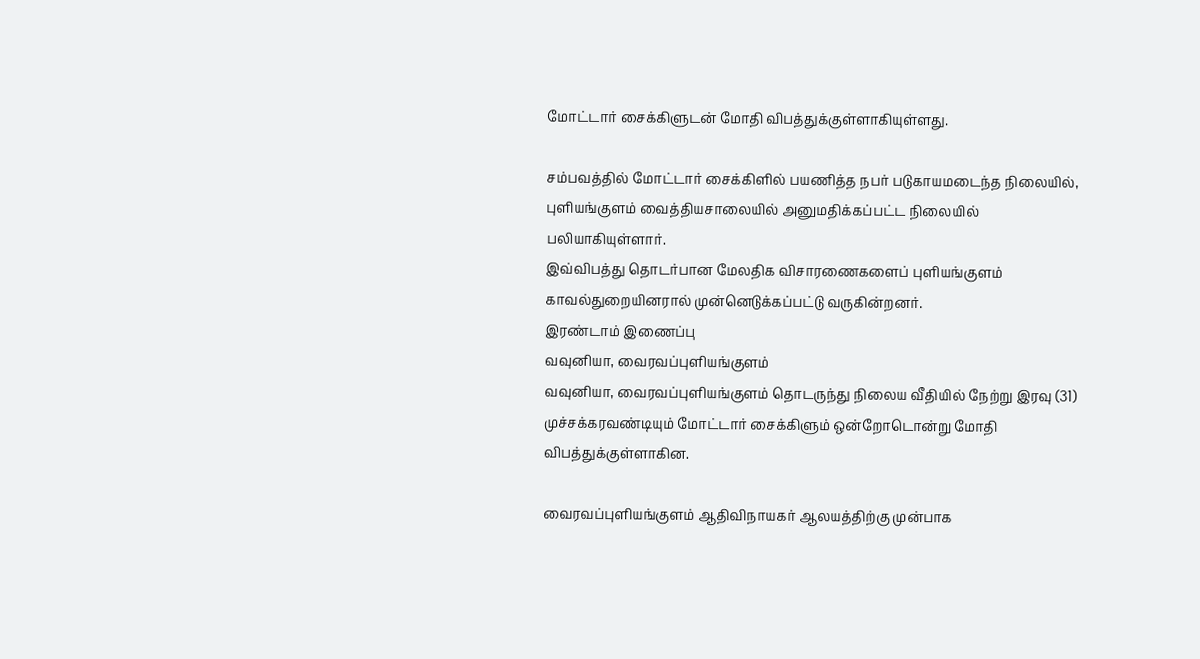மோட்டார் சைக்கிளுடன் மோதி விபத்துக்குள்ளாகியுள்ளது.

சம்பவத்தில் மோட்டார் சைக்கிளில் பயணித்த நபர் படுகாயமடைந்த நிலையில், புளியங்குளம் வைத்தியசாலையில் அனுமதிக்கப்பட்ட நிலையில் பலியாகியுள்ளார்.
இவ்விபத்து தொடர்பான மேலதிக விசாரணைகளைப் புளியங்குளம் காவல்துறையினரால் முன்னெடுக்கப்பட்டு வருகின்றனர்.
இரண்டாம் இணைப்பு
வவுனியா, வைரவப்புளியங்குளம்
வவுனியா, வைரவப்புளியங்குளம் தொடருந்து நிலைய வீதியில் நேற்று இரவு (31) முச்சக்கரவண்டியும் மோட்டார் சைக்கிளும் ஒன்றோடொன்று மோதி விபத்துக்குள்ளாகின.

வைரவப்புளியங்குளம் ஆதிவிநாயகர் ஆலயத்திற்கு முன்பாக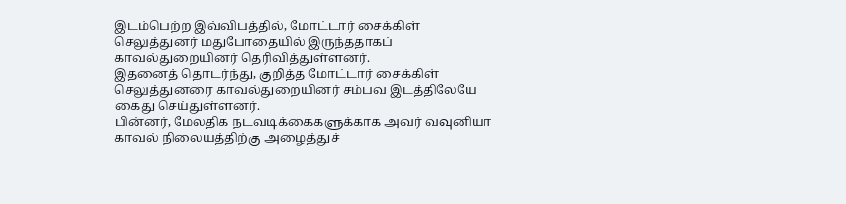இடம்பெற்ற இவ்விபத்தில், மோட்டார் சைக்கிள் செலுத்துனர் மதுபோதையில் இருந்ததாகப் காவல்துறையினர் தெரிவித்துள்ளனர்.
இதனைத் தொடர்ந்து, குறித்த மோட்டார் சைக்கிள் செலுத்துனரை காவல்துறையினர் சம்பவ இடத்திலேயே கைது செய்துள்ளனர்.
பின்னர், மேலதிக நடவடிக்கைகளுக்காக அவர் வவுனியா காவல் நிலையத்திற்கு அழைத்துச்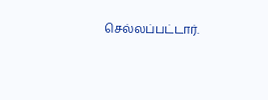செல்லப்பட்டார்.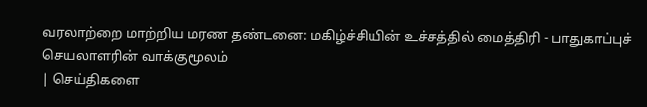வரலாற்றை மாற்றிய மரண தண்டனை: மகிழ்ச்சியின் உச்சத்தில் மைத்திரி - பாதுகாப்புச் செயலாளரின் வாக்குமூலம்
| செய்திகளை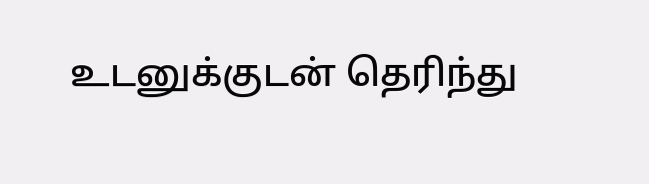உடனுக்குடன் தெரிந்து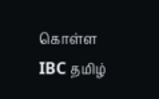கொள்ள IBC தமிழ்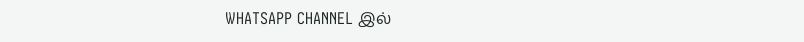WHATSAPP CHANNEL இல்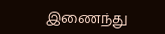இணைந்து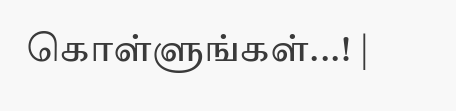கொள்ளுங்கள்...! |